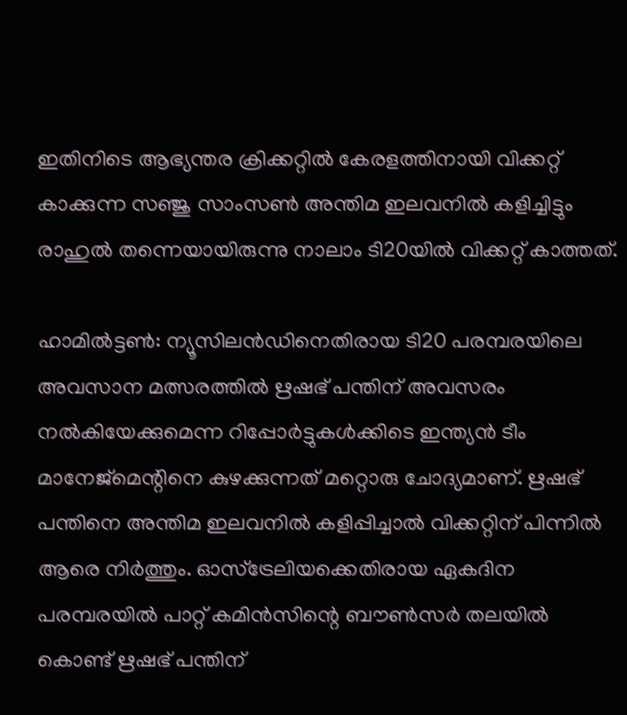ഇതിനിടെ ആഭ്യന്തര ക്രിക്കറ്റില്‍ കേരളത്തിനായി വിക്കറ്റ് കാക്കുന്ന സഞ്ജു സാംസണ്‍ അന്തിമ ഇലവനില്‍ കളിച്ചിട്ടും രാഹുല്‍ തന്നെയായിരുന്നു നാലാം ടി20യില്‍ വിക്കറ്റ് കാത്തത്.

ഹാമില്‍ട്ടണ്‍: ന്യൂസിലന്‍ഡിനെതിരായ ടി20 പരമ്പരയിലെ അവസാന മത്സരത്തില്‍ ഋഷഭ് പന്തിന് അവസരം നല്‍കിയേക്കുമെന്ന റിപ്പോര്‍ട്ടുകള്‍ക്കിടെ ഇന്ത്യന്‍ ടീം മാനേജ്മെന്റിനെ കുഴക്കുന്നത് മറ്റൊരു ചോദ്യമാണ്. ഋഷഭ് പന്തിനെ അന്തിമ ഇലവനില്‍ കളിപ്പിച്ചാല്‍ വിക്കറ്റിന് പിന്നില്‍ ആരെ നിര്‍ത്തും. ഓസ്ട്രേലിയക്കെതിരായ ഏകദിന പരമ്പരയില്‍ പാറ്റ് കമിന്‍സിന്റെ ബൗണ്‍സര്‍ തലയില്‍ കൊണ്ട് ഋഷഭ് പന്തിന്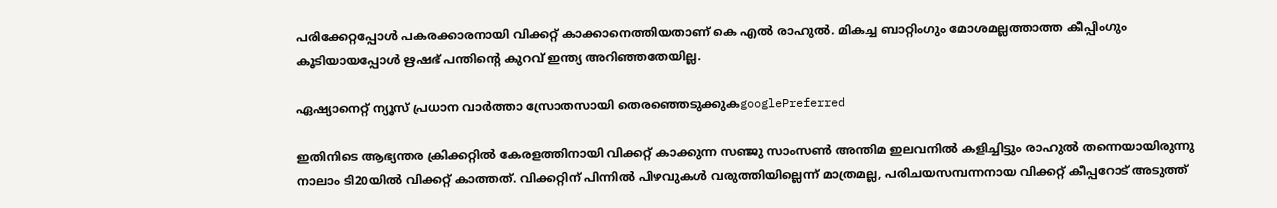പരിക്കേറ്റപ്പോള്‍ പകരക്കാരനായി വിക്കറ്റ് കാക്കാനെത്തിയതാണ് കെ എല്‍ രാഹുല്‍. മികച്ച ബാറ്റിംഗും മോശമല്ലത്താത്ത കീപ്പിംഗും കൂടിയായപ്പോള്‍ ഋഷഭ് പന്തിന്റെ കുറവ് ഇന്ത്യ അറിഞ്ഞതേയില്ല.

ഏഷ്യാനെറ്റ് ന്യൂസ് പ്രധാന വാർത്താ സ്രോതസായി തെരഞ്ഞെടുക്കുകgooglePreferred

ഇതിനിടെ ആഭ്യന്തര ക്രിക്കറ്റില്‍ കേരളത്തിനായി വിക്കറ്റ് കാക്കുന്ന സഞ്ജു സാംസണ്‍ അന്തിമ ഇലവനില്‍ കളിച്ചിട്ടും രാഹുല്‍ തന്നെയായിരുന്നു നാലാം ടി20യില്‍ വിക്കറ്റ് കാത്തത്. വിക്കറ്റിന് പിന്നില്‍ പിഴവുകള്‍ വരുത്തിയില്ലെന്ന് മാത്രമല്ല, പരിചയസമ്പന്നനായ വിക്കറ്റ് കീപ്പറോട് അടുത്ത്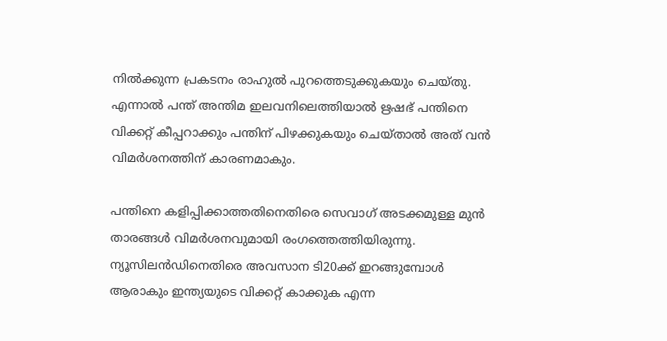നില്‍ക്കുന്ന പ്രകടനം രാഹുല്‍ പുറത്തെടുക്കുകയും ചെയ്തു. എന്നാല്‍ പന്ത് അന്തിമ ഇലവനിലെത്തിയാല്‍ ഋഷഭ് പന്തിനെ വിക്കറ്റ് കീപ്പറാക്കും പന്തിന് പിഴക്കുകയും ചെയ്താല്‍ അത് വന്‍ വിമര്‍ശനത്തിന് കാരണമാകും.

പന്തിനെ കളിപ്പിക്കാത്തതിനെതിരെ സെവാഗ് അടക്കമുള്ള മുന്‍ താരങ്ങള്‍ വിമര്‍ശനവുമായി രംഗത്തെത്തിയിരുന്നു. ന്യൂസിലന്‍ഡിനെതിരെ അവസാന ടി20ക്ക് ഇറങ്ങുമ്പോള്‍ ആരാകും ഇന്ത്യയുടെ വിക്കറ്റ് കാക്കുക എന്ന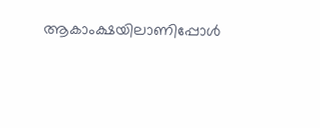ആകാംക്ഷയിലാണിപ്പോള്‍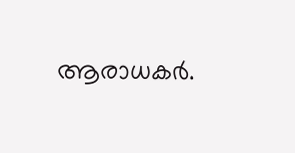ആരാധകര്‍.